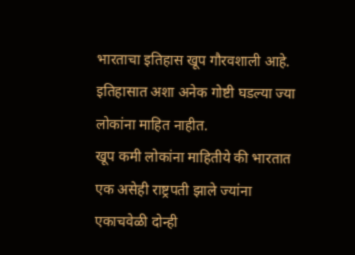भारताचा इतिहास खूप गौरवशाली आहे. इतिहासात अशा अनेक गोष्टी घडल्या ज्या लोकांना माहित नाहीत.
खूप कमी लोकांना माहितीये की भारतात एक असेही राष्ट्रपती झाले ज्यांना एकाचवेळी दोन्ही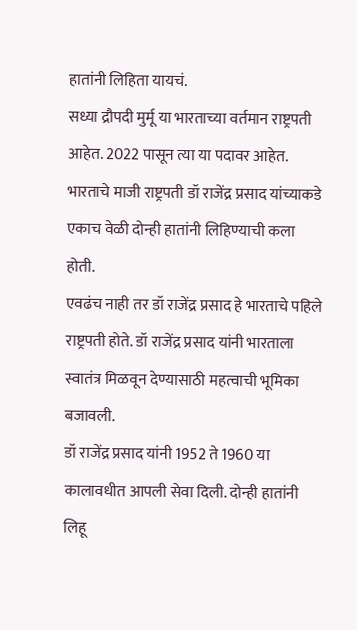हातांनी लिहिता यायचं.
सध्या द्रौपदी मुर्मू या भारताच्या वर्तमान राष्ट्रपती आहेत. 2022 पासून त्या या पदावर आहेत.
भारताचे माजी राष्ट्रपती डॉ राजेंद्र प्रसाद यांच्याकडे एकाच वेळी दोन्ही हातांनी लिहिण्याची कला होती.
एवढंच नाही तर डॉ राजेंद्र प्रसाद हे भारताचे पहिले राष्ट्रपती होते. डॉ राजेंद्र प्रसाद यांनी भारताला स्वातंत्र मिळवून देण्यासाठी महत्वाची भूमिका बजावली.
डॉ राजेंद्र प्रसाद यांनी 1952 ते 1960 या कालावधीत आपली सेवा दिली. दोन्ही हातांनी लिहू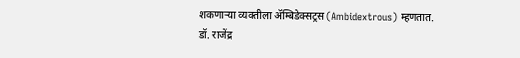शकणाऱ्या व्यक्तीला ॲम्बिडेक्सट्रस (Ambidextrous) म्हणतात.
डॉ. राजेंद्र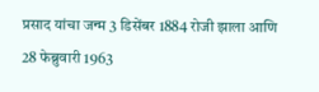प्रसाद यांचा जन्म 3 डिसेंबर 1884 रोजी झाला आणि 28 फेब्रुवारी 1963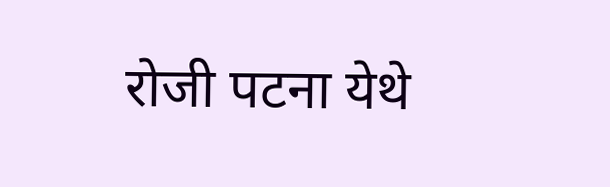रोजी पटना येथे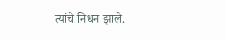त्यांचे निधन झाले.